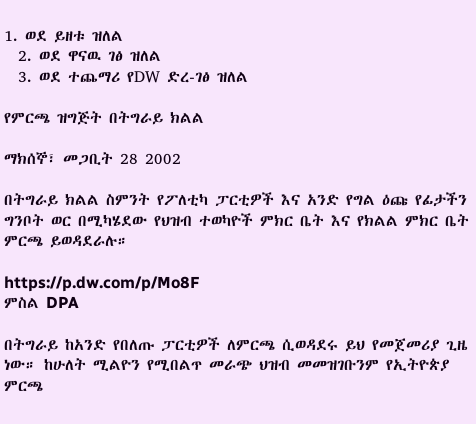1. ወደ ይዘቱ ዝለል
  2. ወደ ዋናዉ ገፅ ዝለል
  3. ወደ ተጨማሪ የDW ድረ-ገፅ ዝለል

የምርጫ ዝግጅት በትግራይ ክልል

ማክሰኞ፣ መጋቢት 28 2002

በትግራይ ክልል ስምንት የፖለቲካ ፓርቲዎች እና አንድ የግል ዕጩ የፊታችን ግንቦት ወር በሚካሄደው የህዝብ ተወካዮች ምክር ቤት እና የክልል ምክር ቤት ምርጫ ይወዳደራሉ።

https://p.dw.com/p/Mo8F
ምስል DPA

በትግራይ ከአንድ የበለጡ ፓርቲዎች ለምርጫ ሲወዳደሩ ይህ የመጀመሪያ ጊዜ ነው። ከሁለት ሚልዮን የሚበልጥ መራጭ ህዝብ መመዝገቡንም የኢትዮጵያ ምርጫ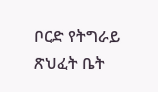ቦርድ የትግራይ ጽህፈት ቤት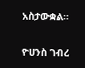አስታውቋል።

ዮሀንስ ገብረ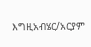እግዚአብሄር/አርያም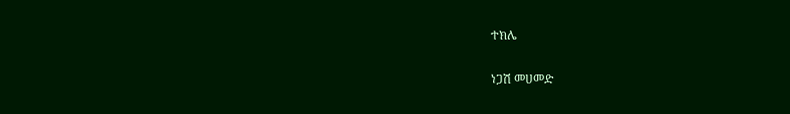ተክሌ

ነጋሽ መሀመድ